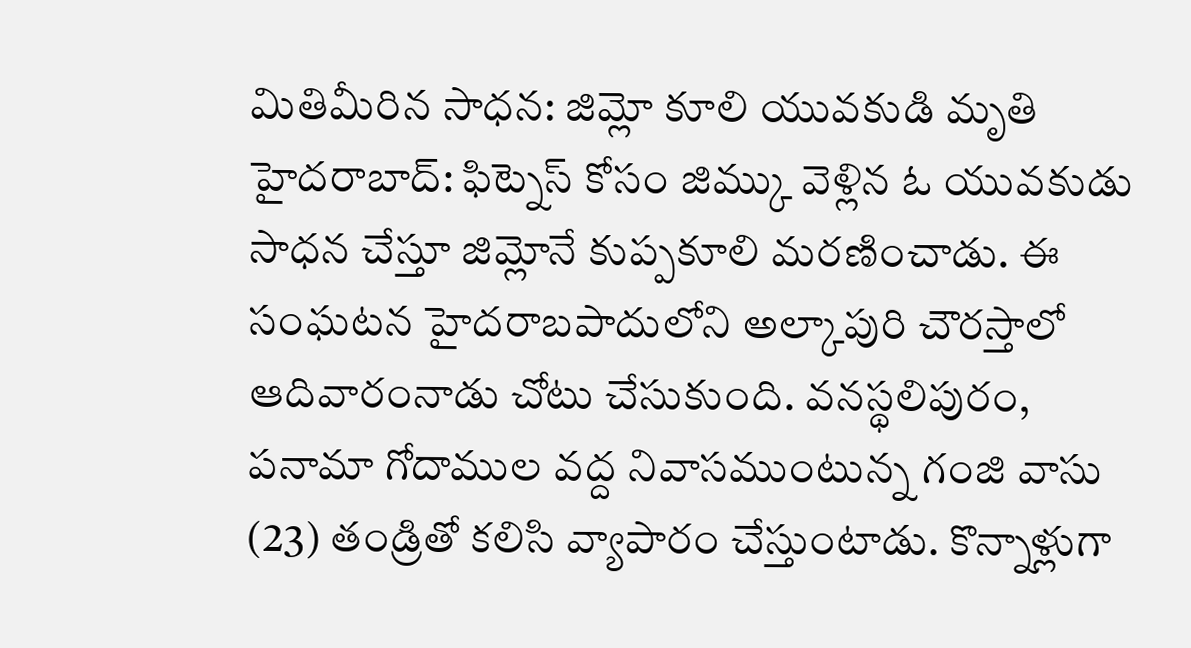మితిమీరిన సాధన: జిమ్లో కూలి యువకుడి మృతి
హైదరాబాద్: ఫిట్నెస్ కోసం జిమ్కు వెళ్లిన ఓ యువకుడు సాధన చేస్తూ జిమ్లోనే కుప్పకూలి మరణించాడు. ఈ సంఘటన హైదరాబపాదులోని అల్కాపురి చౌరస్తాలో ఆదివారంనాడు చోటు చేసుకుంది. వనస్థలిపురం, పనామా గోదాముల వద్ద నివాసముంటున్న గంజి వాసు (23) తండ్రితో కలిసి వ్యాపారం చేస్తుంటాడు. కొన్నాళ్లుగా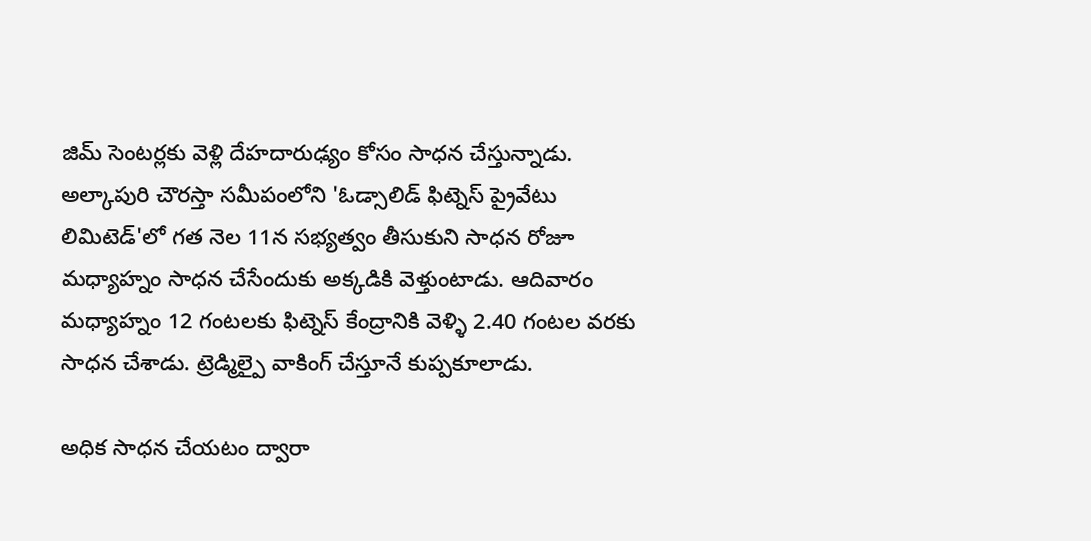జిమ్ సెంటర్లకు వెళ్లి దేహదారుఢ్యం కోసం సాధన చేస్తున్నాడు.
అల్కాపురి చౌరస్తా సమీపంలోని 'ఓడ్సాలిడ్ ఫిట్నెస్ ప్రైవేటు లిమిటెడ్'లో గత నెల 11న సభ్యత్వం తీసుకుని సాధన రోజూ మధ్యాహ్నం సాధన చేసేందుకు అక్కడికి వెళ్తుంటాడు. ఆదివారం మధ్యాహ్నం 12 గంటలకు ఫిట్నెస్ కేంద్రానికి వెళ్ళి 2.40 గంటల వరకు సాధన చేశాడు. ట్రెడ్మిల్పై వాకింగ్ చేస్తూనే కుప్పకూలాడు.

అధిక సాధన చేయటం ద్వారా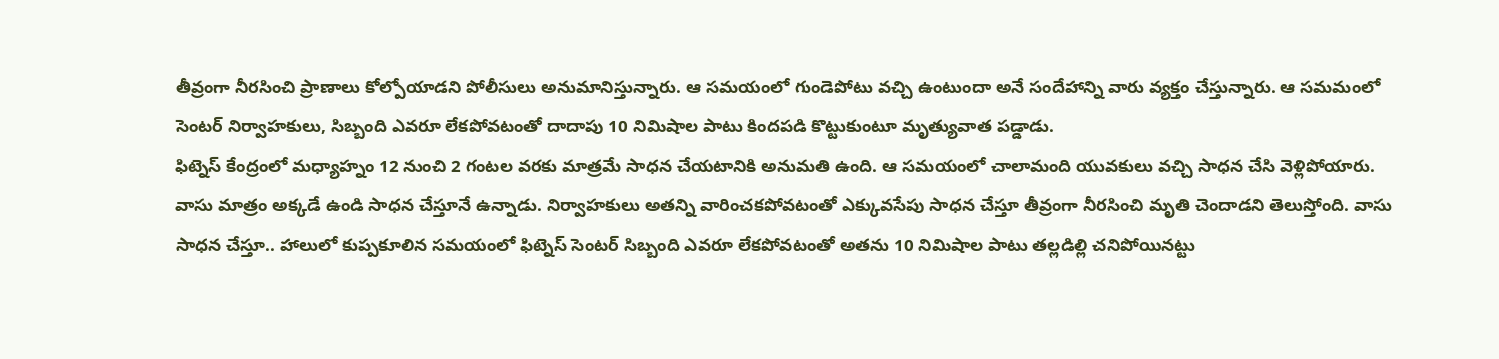తీవ్రంగా నీరసించి ప్రాణాలు కోల్పోయాడని పోలీసులు అనుమానిస్తున్నారు. ఆ సమయంలో గుండెపోటు వచ్చి ఉంటుందా అనే సందేహాన్ని వారు వ్యక్తం చేస్తున్నారు. ఆ సమమంలో సెంటర్ నిర్వాహకులు, సిబ్బంది ఎవరూ లేకపోవటంతో దాదాపు 10 నిమిషాల పాటు కిందపడి కొట్టుకుంటూ మృత్యువాత పడ్డాడు.
ఫిట్నెస్ కేంద్రంలో మధ్యాహ్నం 12 నుంచి 2 గంటల వరకు మాత్రమే సాధన చేయటానికి అనుమతి ఉంది. ఆ సమయంలో చాలామంది యువకులు వచ్చి సాధన చేసి వెళ్లిపోయారు. వాసు మాత్రం అక్కడే ఉండి సాధన చేస్తూనే ఉన్నాడు. నిర్వాహకులు అతన్ని వారించకపోవటంతో ఎక్కువసేపు సాధన చేస్తూ తీవ్రంగా నీరసించి మృతి చెందాడని తెలుస్తోంది. వాసు సాధన చేస్తూ.. హాలులో కుప్పకూలిన సమయంలో ఫిట్నెస్ సెంటర్ సిబ్బంది ఎవరూ లేకపోవటంతో అతను 10 నిమిషాల పాటు తల్లడిల్లి చనిపోయినట్టు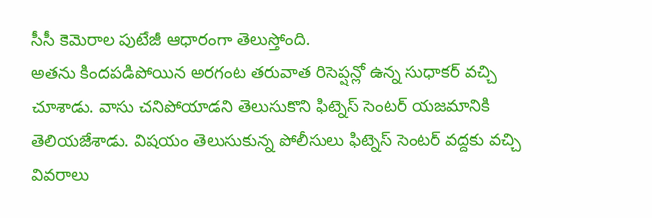సీసీ కెమెరాల పుటేజీ ఆధారంగా తెలుస్తోంది.
అతను కిందపడిపోయిన అరగంట తరువాత రిసెప్షన్లో ఉన్న సుధాకర్ వచ్చి చూశాడు. వాసు చనిపోయాడని తెలుసుకొని ఫిట్నెస్ సెంటర్ యజమానికి తెలియజేశాడు. విషయం తెలుసుకున్న పోలీసులు ఫిట్నెస్ సెంటర్ వద్దకు వచ్చి వివరాలు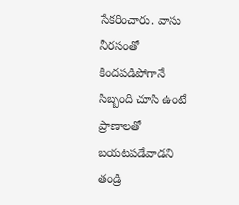సేకరించారు. వాసు నీరసంతో కిందపడిపోగానే సిబ్బంది చూసి ఉంటే ప్రాణాలతో బయటపడేవాడని తండ్రి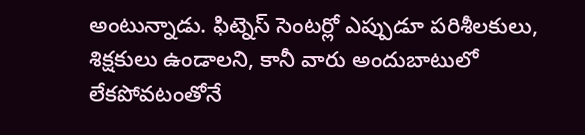అంటున్నాడు. ఫిట్నెస్ సెంటర్లో ఎప్పుడూ పరిశీలకులు, శిక్షకులు ఉండాలని, కానీ వారు అందుబాటులో లేకపోవటంతోనే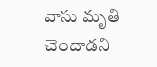వాసు మృతి చెందాడని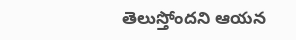తెలుస్తోందని ఆయన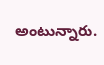అంటున్నారు.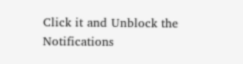Click it and Unblock the Notifications